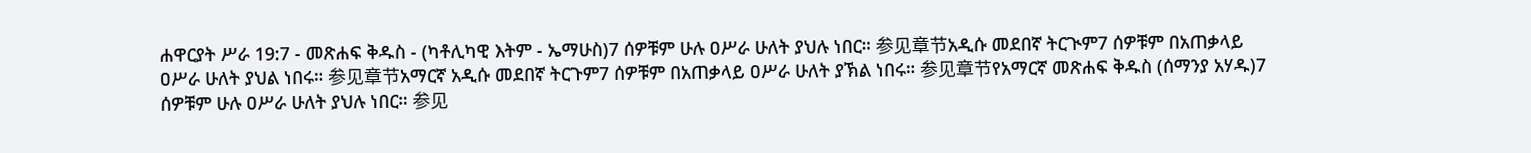ሐዋርያት ሥራ 19:7 - መጽሐፍ ቅዱስ - (ካቶሊካዊ እትም - ኤማሁስ)7 ሰዎቹም ሁሉ ዐሥራ ሁለት ያህሉ ነበር። 参见章节አዲሱ መደበኛ ትርጒም7 ሰዎቹም በአጠቃላይ ዐሥራ ሁለት ያህል ነበሩ። 参见章节አማርኛ አዲሱ መደበኛ ትርጉም7 ሰዎቹም በአጠቃላይ ዐሥራ ሁለት ያኽል ነበሩ። 参见章节የአማርኛ መጽሐፍ ቅዱስ (ሰማንያ አሃዱ)7 ሰዎቹም ሁሉ ዐሥራ ሁለት ያህሉ ነበር። 参见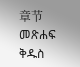章节መጽሐፍ ቅዱስ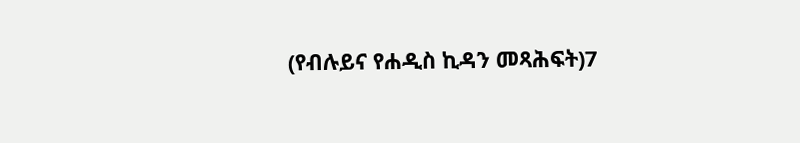(የብሉይና የሐዲስ ኪዳን መጻሕፍት)7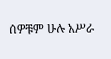ሰዎቹም ሁሉ አሥራ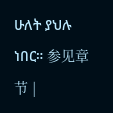ሁለት ያህሉ ነበር። 参见章节 |